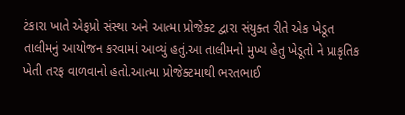ટંકારા ખાતે એફપ્રો સંસ્થા અને આત્મા પ્રોજેક્ટ દ્વારા સંયુક્ત રીતે એક ખેડૂત તાલીમનું આયોજન કરવામાં આવ્યું હતું.આ તાલીમનો મુખ્ય હેતુ ખેડૂતો ને પ્રાકૃતિક ખેતી તરફ વાળવાનો હતો.આત્મા પ્રોજેક્ટમાથી ભરતભાઈ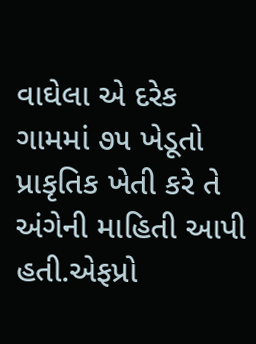વાઘેલા એ દરેક ગામમાં ૭૫ ખેડૂતો પ્રાકૃતિક ખેતી કરે તે અંગેની માહિતી આપી હતી.એફપ્રો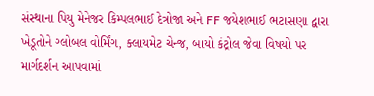સંસ્થાના પિયુ મેનેજર કિમ્પલભાઈ દેત્રોજા અને FF જયેશભાઈ ભટાસણા દ્વારા ખેડૂતોને ગ્લોબલ વોર્મિંગ, ક્લાયમેટ ચેન્જ, બાયો કંટ્રોલ જેવા વિષયો પર માર્ગદર્શન આપવામાં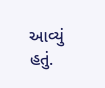આવ્યું હતું.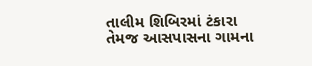તાલીમ શિબિરમાં ટંકારા તેમજ આસપાસના ગામના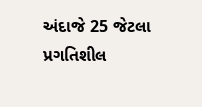અંદાજે 25 જેટલા પ્રગતિશીલ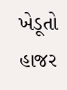ખેડૂતો હાજર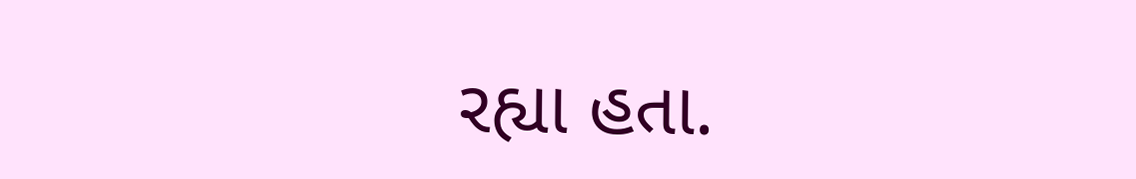રહ્યા હતા.